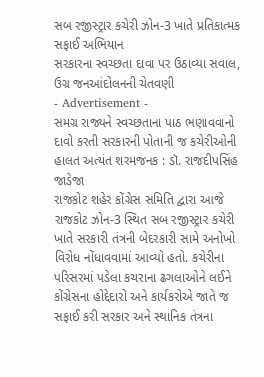સબ રજીસ્ટ્રાર કચેરી ઝોન-3 ખાતે પ્રતિકાત્મક સફાઈ અભિયાન
સરકારના સ્વચ્છતા દાવા પર ઉઠાવ્યા સવાલ, ઉગ્ર જનઆંદોલનની ચેતવણી
- Advertisement -
સમગ્ર રાજ્યને સ્વચ્છતાના પાઠ ભણાવવાનો દાવો કરતી સરકારની પોતાની જ કચેરીઓની હાલત અત્યંત શરમજનક : ડૉ. રાજદીપસિંહ જાડેજા
રાજકોટ શહેર કોંગ્રેસ સમિતિ દ્વારા આજે રાજકોટ ઝોન-3 સ્થિત સબ રજીસ્ટ્રાર કચેરી ખાતે સરકારી તંત્રની બેદરકારી સામે અનોખો વિરોધ નોંધાવવામાં આવ્યો હતો. કચેરીના પરિસરમાં પડેલા કચરાના ઢગલાઓને લઈને
કોંગ્રેસના હોદ્દેદારો અને કાર્યકરોએ જાતે જ સફાઈ કરી સરકાર અને સ્થાનિક તંત્રના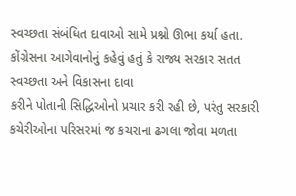સ્વચ્છતા સંબંધિત દાવાઓ સામે પ્રશ્નો ઊભા કર્યા હતા. કોંગ્રેસના આગેવાનોનું કહેવું હતું કે રાજ્ય સરકાર સતત સ્વચ્છતા અને વિકાસના દાવા
કરીને પોતાની સિદ્ધિઓનો પ્રચાર કરી રહી છે, પરંતુ સરકારી કચેરીઓના પરિસરમાં જ કચરાના ઢગલા જોવા મળતા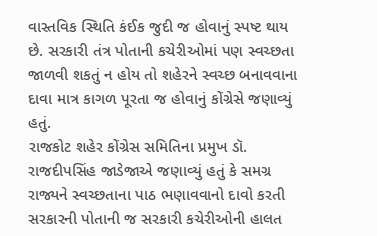વાસ્તવિક સ્થિતિ કંઈક જુદી જ હોવાનું સ્પષ્ટ થાય છે. સરકારી તંત્ર પોતાની કચેરીઓમાં પણ સ્વચ્છતા
જાળવી શકતું ન હોય તો શહેરને સ્વચ્છ બનાવવાના દાવા માત્ર કાગળ પૂરતા જ હોવાનું કોંગ્રેસે જણાવ્યું હતું.
રાજકોટ શહેર કોંગ્રેસ સમિતિના પ્રમુખ ડૉ. રાજદીપસિંહ જાડેજાએ જણાવ્યું હતું કે સમગ્ર રાજ્યને સ્વચ્છતાના પાઠ ભણાવવાનો દાવો કરતી સરકારની પોતાની જ સરકારી કચેરીઓની હાલત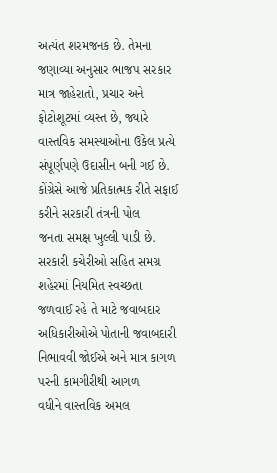અત્યંત શરમજનક છે. તેમના
જણાવ્યા અનુસાર ભાજપ સરકાર માત્ર જાહેરાતો, પ્રચાર અને ફોટોશૂટમાં વ્યસ્ત છે, જ્યારે વાસ્તવિક સમસ્યાઓના ઉકેલ પ્રત્યે સંપૂર્ણપણે ઉદાસીન બની ગઈ છે. કોંગ્રેસે આજે પ્રતિકાત્મક રીતે સફાઈ કરીને સરકારી તંત્રની પોલ
જનતા સમક્ષ ખુલ્લી પાડી છે. સરકારી કચેરીઓ સહિત સમગ્ર શહેરમાં નિયમિત સ્વચ્છતા જળવાઈ રહે તે માટે જવાબદાર અધિકારીઓએ પોતાની જવાબદારી નિભાવવી જોઈએ અને માત્ર કાગળ પરની કામગીરીથી આગળ
વધીને વાસ્તવિક અમલ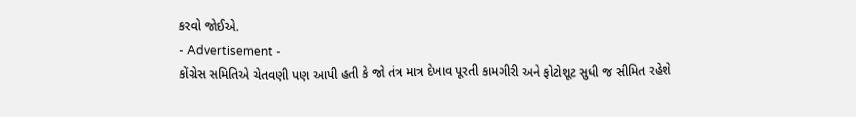કરવો જોઈએ.
- Advertisement -
કોંગ્રેસ સમિતિએ ચેતવણી પણ આપી હતી કે જો તંત્ર માત્ર દેખાવ પૂરતી કામગીરી અને ફોટોશૂટ સુધી જ સીમિત રહેશે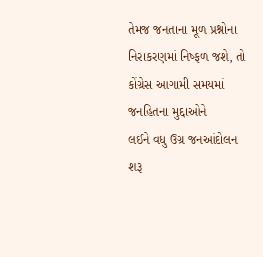તેમજ જનતાના મૂળ પ્રશ્નોના નિરાકરણમાં નિષ્ફળ જશે, તો કોંગ્રેસ આગામી સમયમાં જનહિતના મુદ્દાઓને
લઈને વધુ ઉગ્ર જનઆંદોલન શરૂ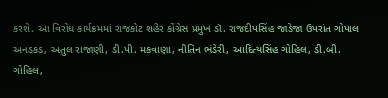કરશે. આ વિરોધ કાર્યક્રમમાં રાજકોટ શહેર કોંગ્રેસ પ્રમુખ ડૉ. રાજદીપસિંહ જાડેજા ઉપરાંત ગોપાલ અનડકડ, અતુલ રાજાણી, ડી.પી. મકવાણા, નીતિન ભંડેરી, આદિત્યસિંહ ગોહિલ, ડી.બી.
ગોહિલ,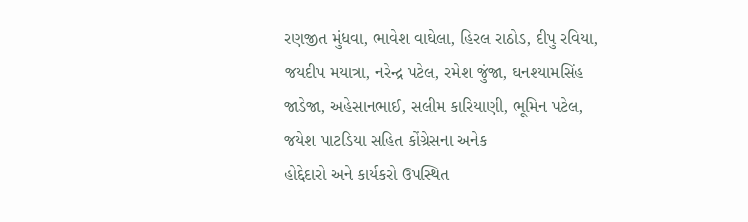રણજીત મુંધવા, ભાવેશ વાઘેલા, હિરલ રાઠોડ, દીપુ રવિયા, જયદીપ મયાત્રા, નરેન્દ્ર પટેલ, રમેશ જુંજા, ઘનશ્યામસિંહ જાડેજા, અહેસાનભાઈ, સલીમ કારિયાણી, ભૂમિન પટેલ, જયેશ પાટડિયા સહિત કોંગ્રેસના અનેક
હોદ્દેદારો અને કાર્યકરો ઉપસ્થિત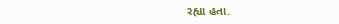રહ્યા હતા.